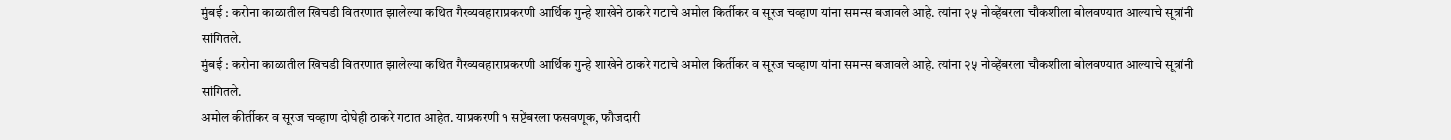मुंबई : करोना काळातील खिचडी वितरणात झालेल्या कथित गैरव्यवहाराप्रकरणी आर्थिक गुन्हे शाखेने ठाकरे गटाचे अमोल किर्तीकर व सूरज चव्हाण यांना समन्स बजावले आहे. त्यांना २५ नोव्हेंबरला चौकशीला बोलवण्यात आल्याचे सूत्रांनी सांगितले.
मुंबई : करोना काळातील खिचडी वितरणात झालेल्या कथित गैरव्यवहाराप्रकरणी आर्थिक गुन्हे शाखेने ठाकरे गटाचे अमोल किर्तीकर व सूरज चव्हाण यांना समन्स बजावले आहे. त्यांना २५ नोव्हेंबरला चौकशीला बोलवण्यात आल्याचे सूत्रांनी सांगितले.
अमोल कीर्तीकर व सूरज चव्हाण दोघेही ठाकरे गटात आहेत. याप्रकरणी १ सप्टेंबरला फसवणूक, फौजदारी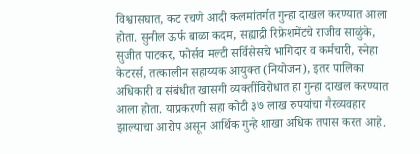विश्वासघात, कट रचणे आदी कलमांतर्गत गुन्हा दाखल करण्यात आला होता. सुनील ऊर्फ बाळा कदम, सह्याद्री रिफ्रेशमेंटचे राजीव साळुंके, सुजीत पाटकर, फोर्सव मल्टी सर्विसेसचे भागिदार व कर्मचारी, स्नेहा केटरर्स, तत्कालीन सहाय्यक आयुक्त (नियोजन), इतर पालिका अधिकारी व संबंधीत खासगी व्यक्तींविरोधात हा गुन्हा दाखल करण्यात आला होता. याप्रकरणी सहा कोटी ३७ लाख रुपयांचा गैरव्यवहार झाल्याचा आरोप असून आर्थिक गुन्हे शाखा अधिक तपास करत आहे.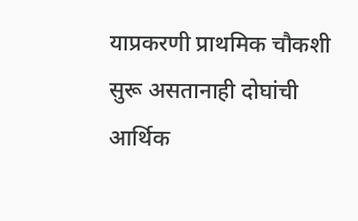याप्रकरणी प्राथमिक चौकशी सुरू असतानाही दोघांची आर्थिक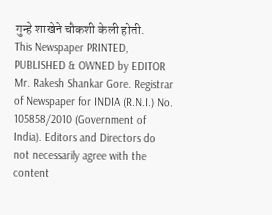गुन्हे शाखेने चौकशी केली होती.
This Newspaper PRINTED, PUBLISHED & OWNED by EDITOR Mr. Rakesh Shankar Gore. Registrar of Newspaper for INDIA (R.N.I.) No. 105858/2010 (Government of India). Editors and Directors do not necessarily agree with the content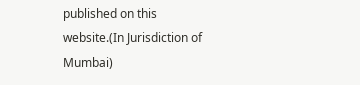published on this website.(In Jurisdiction of Mumbai)